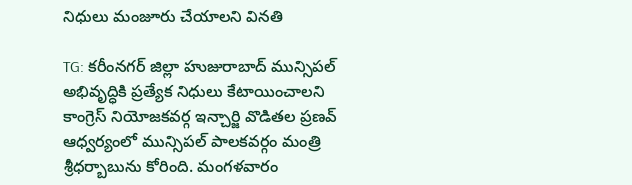నిధులు మంజూరు చేయాలని వినతి

TG: కరీంనగర్ జిల్లా హుజురాబాద్ మున్సిపల్ అభివృద్ధికి ప్రత్యేక నిధులు కేటాయించాలని కాంగ్రెస్ నియోజకవర్గ ఇన్చార్జి వొడితల ప్రణవ్ ఆధ్వర్యంలో మున్సిపల్ పాలకవర్గం మంత్రి శ్రీధర్బాబును కోరింది. మంగళవారం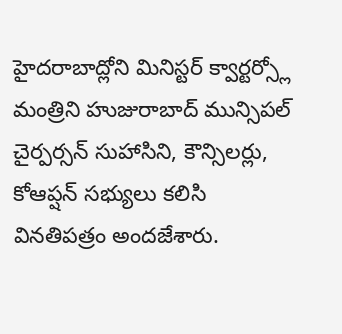హైదరాబాద్లోని మినిస్టర్ క్వార్టర్స్లో మంత్రిని హుజురాబాద్ మున్సిపల్ చైర్పర్సన్ సుహాసిని, కౌన్సిలర్లు, కోఆప్షన్ సభ్యులు కలిసి వినతిపత్రం అందజేశారు.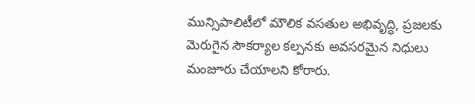మున్సిపాలిటీలో మౌలిక వసతుల అభివృద్ధి, ప్రజలకు మెరుగైన సౌకర్యాల కల్పనకు అవసరమైన నిధులు మంజూరు చేయాలని కోరారు.